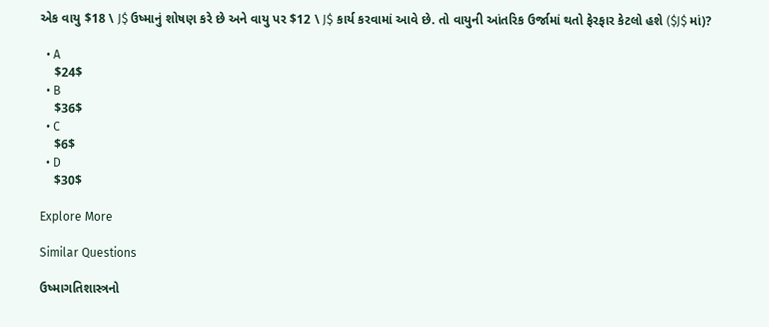એક વાયુ $18 \ J$ ઉષ્માનું શોષણ કરે છે અને વાયુ પર $12 \ J$ કાર્ય કરવામાં આવે છે. તો વાયુની આંતરિક ઉર્જામાં થતો ફેરફાર કેટલો હશે ($J$ માં)?

  • A
    $24$
  • B
    $36$
  • C
    $6$
  • D
    $30$

Explore More

Similar Questions

ઉષ્માગતિશાસ્ત્રનો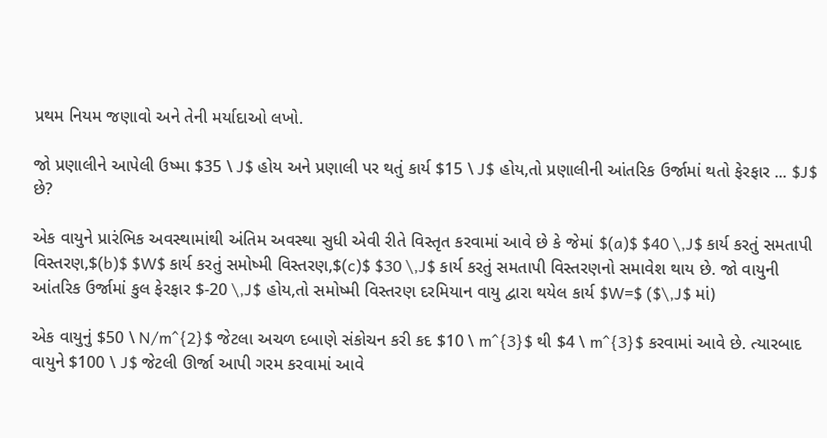પ્રથમ નિયમ જણાવો અને તેની મર્યાદાઓ લખો.

જો પ્રણાલીને આપેલી ઉષ્મા $35 \ J$ હોય અને પ્રણાલી પર થતું કાર્ય $15 \ J$ હોય,તો પ્રણાલીની આંતરિક ઉર્જામાં થતો ફેરફાર ... $J$ છે?

એક વાયુને પ્રારંભિક અવસ્થામાંથી અંતિમ અવસ્થા સુધી એવી રીતે વિસ્તૃત કરવામાં આવે છે કે જેમાં $(a)$ $40 \,J$ કાર્ય કરતું સમતાપી વિસ્તરણ,$(b)$ $W$ કાર્ય કરતું સમોષ્મી વિસ્તરણ,$(c)$ $30 \,J$ કાર્ય કરતું સમતાપી વિસ્તરણનો સમાવેશ થાય છે. જો વાયુની આંતરિક ઉર્જામાં કુલ ફેરફાર $-20 \,J$ હોય,તો સમોષ્મી વિસ્તરણ દરમિયાન વાયુ દ્વારા થયેલ કાર્ય $W=$ ($\,J$ માં)

એક વાયુનું $50 \ N/m^{2}$ જેટલા અચળ દબાણે સંકોચન કરી કદ $10 \ m^{3}$ થી $4 \ m^{3}$ કરવામાં આવે છે. ત્યારબાદ વાયુને $100 \ J$ જેટલી ઊર્જા આપી ગરમ કરવામાં આવે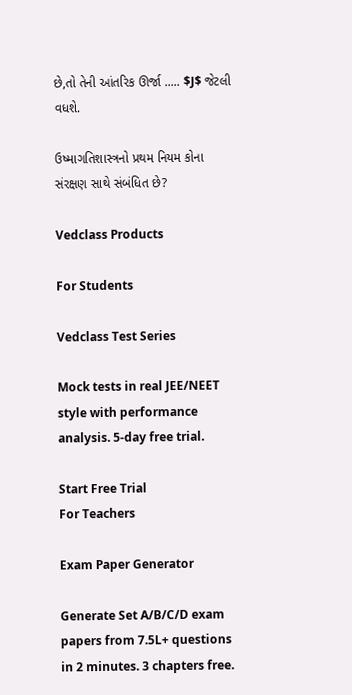છે,તો તેની આંતરિક ઊર્જા ..... $J$ જેટલી વધશે.

ઉષ્માગતિશાસ્ત્રનો પ્રથમ નિયમ કોના સંરક્ષણ સાથે સંબંધિત છે?

Vedclass Products

For Students

Vedclass Test Series

Mock tests in real JEE/NEET style with performance analysis. 5-day free trial.

Start Free Trial
For Teachers

Exam Paper Generator

Generate Set A/B/C/D exam papers from 7.5L+ questions in 2 minutes. 3 chapters free.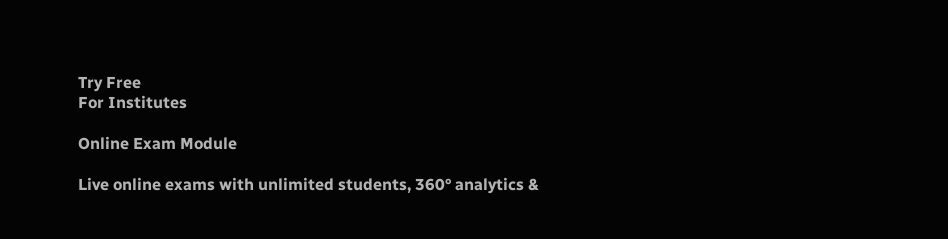Try Free
For Institutes

Online Exam Module

Live online exams with unlimited students, 360° analytics &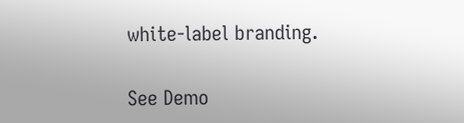white-label branding.

See Demo